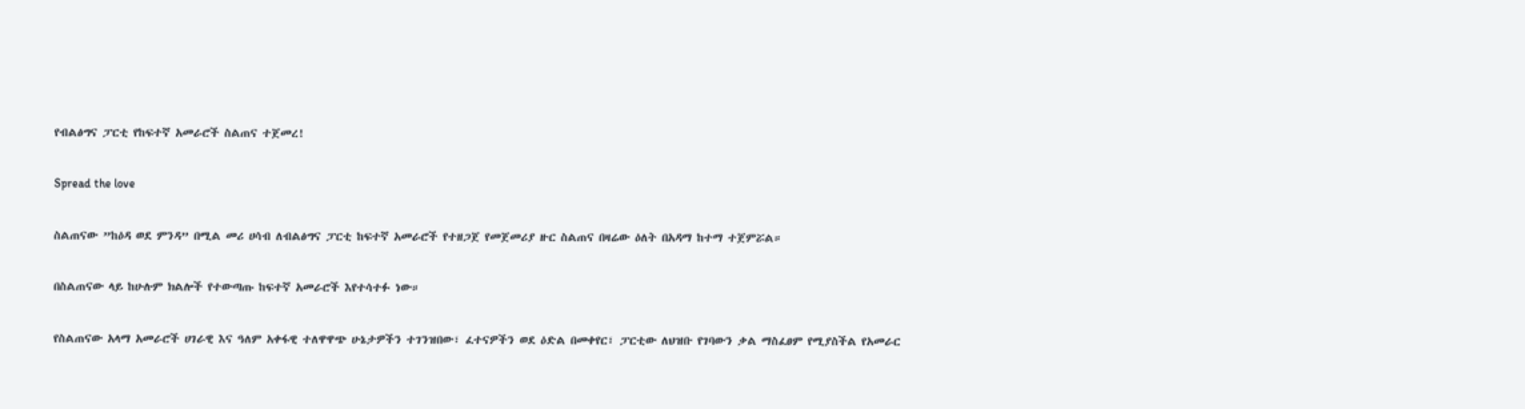የብልፅግና ፓርቲ የከፍተኛ አመራሮች ስልጠና ተጀመረ!

Spread the love

ስልጠናው ”ከዕዳ ወደ ምንዳ” በሚል መሪ ሀሳብ ለብልፅግና ፓርቲ ከፍተኛ አመራሮች የተዘጋጀ የመጀመሪያ ዙር ስልጠና በዛሬው ዕለት በአዳማ ከተማ ተጀምሯል።

በስልጠናው ላይ ከሁሉም ክልሎች የተውጣጡ ከፍተኛ አመራሮች እየተሳተፉ ነው።

የስልጠናው አላማ አመራሮች ሀገራዊ እና ዓለም አቀፋዊ ተለዋዋጭ ሁኔታዎችን ተገንዝበው፣ ፈተናዎችን ወደ ዕድል በመቀየር፣ ፓርቲው ለህዝቡ የገባውን ቃል ማስፈፀም የሚያስችል የአመራር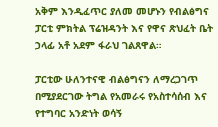አቅም እንዲፈጥር ያለመ መሆኑን የብልፅግና ፓርቲ ምክትል ፕሬዝዳንት እና የዋና ጽህፈት ቤት ኃላፊ አቶ አደም ፋራህ ገልጸዋል።

ፓርቲው ሁለንተናዊ ብልፅግናን ለማረጋገጥ በሚያደርገው ትግል የአመራሩ የአስተሳሰብ እና የተግባር አንድነት ወሳኝ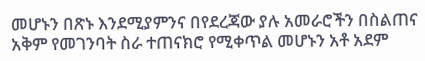መሆኑን በጽኑ እንደሚያምንና በየደረጃው ያሉ አመራሮችን በስልጠና አቅም የመገንባት ስራ ተጠናክሮ የሚቀጥል መሆኑን አቶ አደም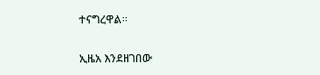ተናግረዋል።

ኢዜአ እንደዘገበው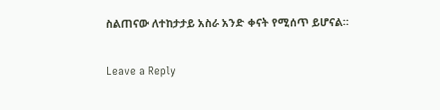ስልጠናው ለተከታታይ አስራ አንድ ቀናት የሚሰጥ ይሆናል።

Leave a Reply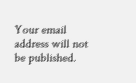Your email address will not be published.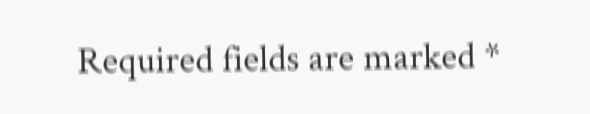Required fields are marked *